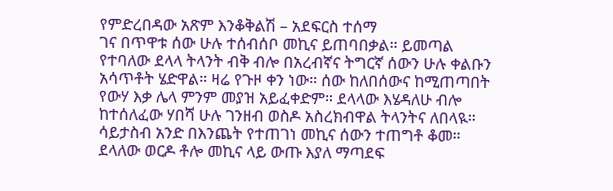የምድረበዳው አጽም እንቆቅልሽ – አደፍርስ ተሰማ
ገና በጥዋቱ ሰው ሁሉ ተሰብሰቦ መኪና ይጠባበቃል። ይመጣል የተባለው ደላላ ትላንት ብቅ ብሎ በአረብኛና ትግርኛ ሰውን ሁሉ ቀልቡን አሳጥቶት ሄድዋል። ዛሬ የጉዞ ቀን ነው። ሰው ከለበሰውና ከሚጠጣበት የውሃ እቃ ሌላ ምንም መያዝ አይፈቀድም። ደላላው እሄዳለሁ ብሎ ከተሰለፈው ሃበሻ ሁሉ ገንዘብ ወስዶ አስረክብዋል ትላንትና ለበላዪ። ሳይታስብ አንድ በእንጨት የተጠገነ መኪና ሰውን ተጠግቶ ቆመ። ደላለው ወርዶ ቶሎ መኪና ላይ ውጡ እያለ ማጣደፍ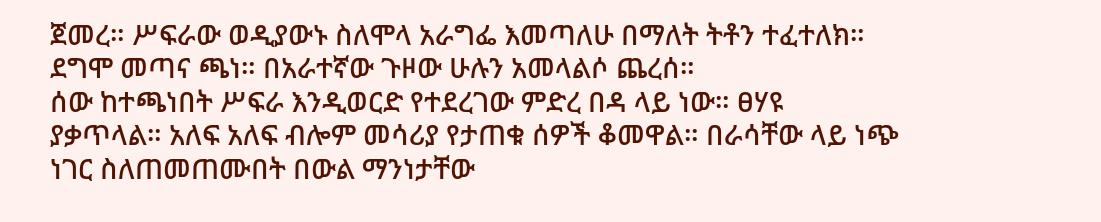ጀመረ። ሥፍራው ወዲያውኑ ስለሞላ አራግፌ እመጣለሁ በማለት ትቶን ተፈተለክ። ደግሞ መጣና ጫነ። በአራተኛው ጉዞው ሁሉን አመላልሶ ጨረሰ።
ሰው ከተጫነበት ሥፍራ እንዲወርድ የተደረገው ምድረ በዳ ላይ ነው። ፀሃዩ ያቃጥላል። አለፍ አለፍ ብሎም መሳሪያ የታጠቁ ሰዎች ቆመዋል። በራሳቸው ላይ ነጭ ነገር ስለጠመጠሙበት በውል ማንነታቸው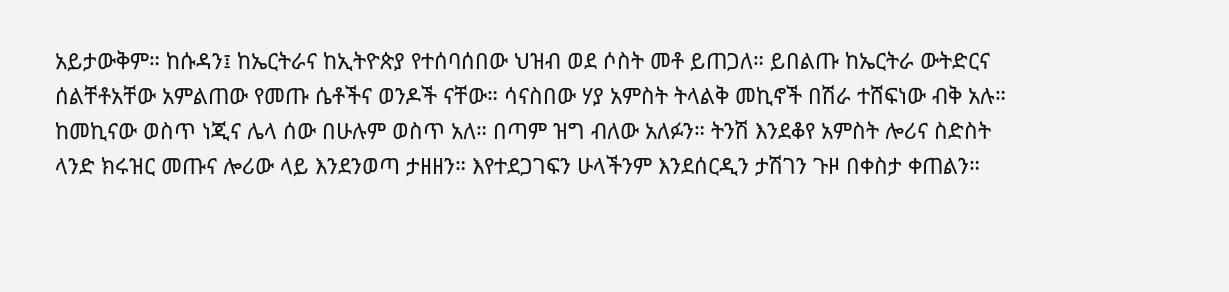አይታውቅም። ከሱዳን፤ ከኤርትራና ከኢትዮጵያ የተሰባሰበው ህዝብ ወደ ሶስት መቶ ይጠጋለ። ይበልጡ ከኤርትራ ውትድርና ሰልቸቶአቸው አምልጠው የመጡ ሴቶችና ወንዶች ናቸው። ሳናስበው ሃያ አምስት ትላልቅ መኪኖች በሽራ ተሸፍነው ብቅ አሉ። ከመኪናው ወስጥ ነጂና ሌላ ሰው በሁሉም ወስጥ አለ። በጣም ዝግ ብለው አለፉን። ትንሽ እንደቆየ አምስት ሎሪና ስድስት ላንድ ክሩዝር መጡና ሎሪው ላይ እንደንወጣ ታዘዘን። እየተደጋገፍን ሁላችንም እንደሰርዲን ታሽገን ጉዞ በቀስታ ቀጠልን።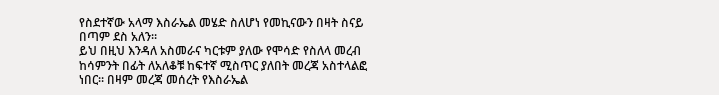የስደተኛው አላማ እስራኤል መሄድ ስለሆነ የመኪናውን በዛት ስናይ በጣም ደስ አለን።
ይህ በዚህ እንዳለ አስመራና ካርቱም ያለው የሞሳድ የስለላ መረብ ከሳምንት በፊት ለአለቆቹ ከፍተኛ ሚስጥር ያለበት መረጃ አስተላልፎ ነበር። በዛም መረጃ መሰረት የእስራኤል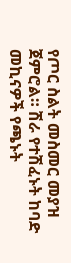የጦር ስልት መስመር መያዝ ጀምሮል። ሽራ የተሽፈኑት ከባድ መኪናዎች የጫኑት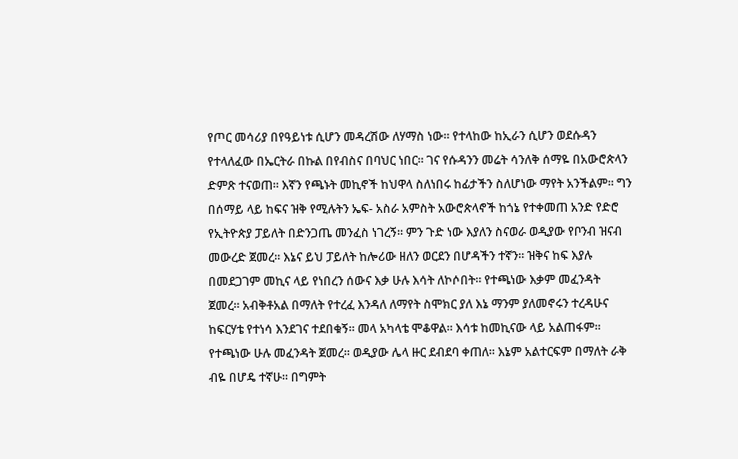የጦር መሳሪያ በየዓይነቱ ሲሆን መዳረሽው ለሃማስ ነው። የተላከው ከኢራን ሲሆን ወደሱዳን የተላለፈው በኤርትራ በኩል በየብስና በባህር ነበር። ገና የሱዳንን መሬት ሳንለቅ ሰማዬ በአውሮጵላን ድምጽ ተናወጠ። እኛን የጫኑት መኪኖች ከህዋላ ስለነበሩ ከፊታችን ስለሆነው ማየት አንችልም። ግን በሰማይ ላይ ከፍና ዝቅ የሚሉትን ኤፍ- አስራ አምስት አውሮጵላኖች ከጎኔ የተቀመጠ አንድ የድሮ የኢትዮጵያ ፓይለት በድንጋጤ መንፈስ ነገረኝ። ምን ጉድ ነው እያለን ስናወራ ወዲያው የቦንብ ዝናብ መውረድ ጀመረ። እኔና ይህ ፓይለት ከሎሪው ዘለን ወርደን በሆዳችን ተኛን። ዝቅና ከፍ እያሉ በመደጋገም መኪና ላይ የነበረን ሰውና እቃ ሁሉ እሳት ለኮሶበት። የተጫነው እቃም መፈንዳት ጀመረ። አብቅቶአል በማለት የተረፈ እንዳለ ለማየት ስሞክር ያለ እኔ ማንም ያለመኖሩን ተረዳሁና ከፍርሃቴ የተነሳ እንደገና ተደበቁኝ። መላ አካላቴ ሞቆዋል። እሳቱ ከመኪናው ላይ አልጠፋም። የተጫነው ሁሉ መፈንዳት ጀመረ። ወዲያው ሌላ ዙር ደብደባ ቀጠለ። እኔም አልተርፍም በማለት ራቅ ብዬ በሆዴ ተኛሁ። በግምት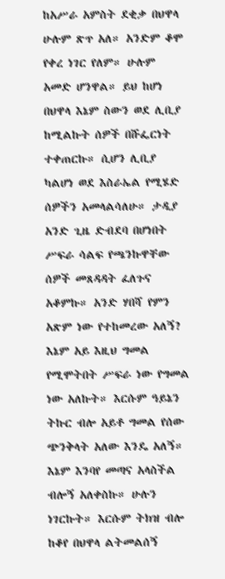ከአሥራ አምስት ደቂቃ በህዋላ ሁሉም ጽጥ አለ። አንድም ቆሞ የቀረ ነገር የለም። ሁሉም አመድ ሆንዋል። ይህ ከሆነ በህዋላ እኔም ስውን ወደ ሊቢያ ከሚልኩት ሰዎች በሹፌርነት ተቀጠርኩ። ሲሆን ሊቢያ ካልሆነ ወደ እስራኤል የሚሄድ ሰዎችን አመላልሳለሁ። ታዲያ አንድ ጊዜ ድብደባ በሆነበት ሥፍራ ሳልፍ የጫንኩዋቸው ሰዎች መጸዳዳት ፈለጉና አቆምኩ። አንድ ሃበሻ የምን አጽም ነው የተከመረው አለኝ? እኔም አይ እዚህ ግመል የሚሞትበት ሥፍራ ነው የግመል ነው አለኩት። እርሱም ዓይኔን ትኩር ብሎ አይቶ ግመል የሰው ጭንቅላት አለው እንዴ አለኝ። እኔም እንባየ መጣና አላስችል ብሎኝ አለቀስኩ። ሁሉን ነገርኩት። እርሱም ትክዝ ብሎ ከቆየ በህዋላ ልትመልሰኝ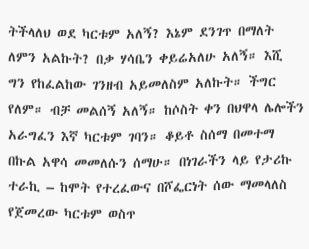ትችላለህ ወደ ካርቱም አለኝ? እኔም ደንገጥ በማለት ለምን አልኩት? በቃ ሃሳቤን ቀይሬአለሁ አለኝ። እሺ ግን የከፈልከው ገንዘብ አይመለስም አለኩት። ችግር የለም። ብቻ መልሰኝ አለኝ። ከሶስት ቀን በህዋላ ሌሎችን አራግፈን እኛ ካርቱም ገባን። ቆይቶ ስሰማ በመተማ በኩል አዋሳ መመለሱን ሰማሁ። በነገራችን ላይ የታሪኩ ተራኪ – ከሞት የተረፈውና በሾፌርነት ሰው ማመላለስ የጀመረው ካርቱም ወስጥ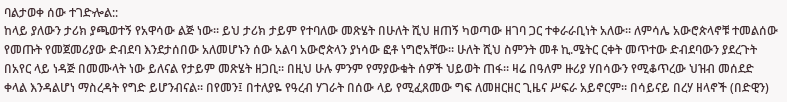ባልታወቀ ሰው ተገድⶀል::
ከላይ ያለውን ታሪክ ያጫወተኝ የአዋሳው ልጅ ነው። ይህ ታሪክ ታይም የተባለው መጽሄት በሁለት ሺህ ዘጠኝ ካወጣው ዘገባ ጋር ተቀራራቢነት አለው። ለምሳሌ አውሮጵላኖቹ ተመልሰው የመጡት የመጀመሪያው ድብደባ እንደታሰበው አለመሆኑን ሰው አልባ አውሮጵላን ያነሳው ፎቶ ነግሮአቸው። ሁለት ሺህ ስምንት መቶ ኪ.ሜትር ርቀት መጥተው ድብደባውን ያደረጉት በአየር ላይ ነዳጅ በመሙላት ነው ይለናል የታይም መጽሄት ዘጋቢ። በዚህ ሁሉ ምንም የማያውቁት ሰዎች ህይወት ጠፋ። ዛሬ በዓለም ዙሪያ ሃበሳውን የሚቆጥረው ህዝብ መሰደድ ቀላል እንዳልሆነ ማስረዳት የግድ ይሆንብናል። በየመን፤ በተለያዬ የዓረብ ሃገራት በሰው ላይ የሚፈጸመው ግፍ ለመዘርዘር ጊዜና ሥፍራ አይኖርም። በሳይናይ በረሃ ዘላኖች (በድዊን)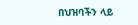በህዝባችን ላይ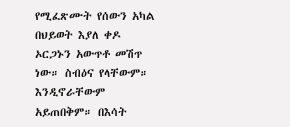የሚፈጽሙት የሰውን አካል በህይወት እያለ ቀዶ ኦርጋኑን አውጥቶ መሽጥ ነው። ስብዕና የላቸውም። እንዲኖራቸውም አይጠበቅም። በእሳት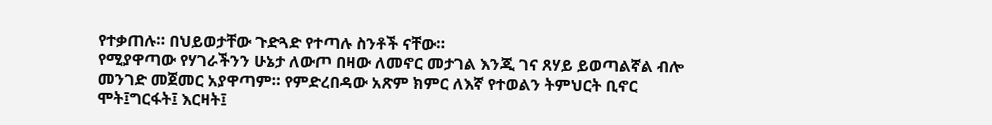የተቃጠሉ። በህይወታቸው ጉድጓድ የተጣሉ ስንቶች ናቸው።
የሚያዋጣው የሃገራችንን ሁኔታ ለውጦ በዛው ለመኖር መታገል እንጂ ገና ጸሃይ ይወጣልኛል ብሎ መንገድ መጀመር አያዋጣም። የምድረበዳው አጽም ክምር ለእኛ የተወልን ትምህርት ቢኖር ሞት፤ግርፋት፤ እርዛት፤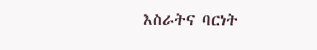እስራትና ባርነት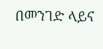በመንገድ ላይና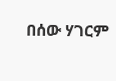በሰው ሃገርም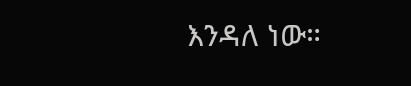እንዳለ ነው።